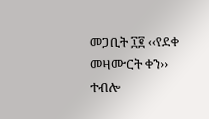መጋቢት ፲፪ ‹‹የደቀ መዛሙርት ቀን›› ተብሎ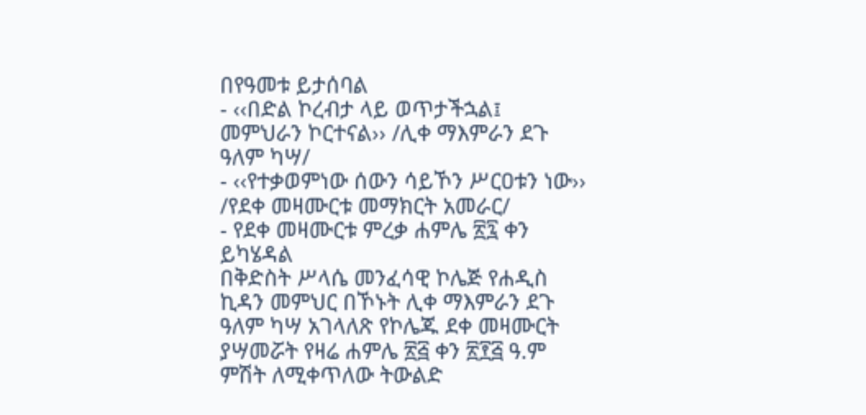በየዓመቱ ይታሰባል
- ‹‹በድል ኮረብታ ላይ ወጥታችኋል፤ መምህራን ኮርተናል›› /ሊቀ ማእምራን ደጉ ዓለም ካሣ/
- ‹‹የተቃወምነው ሰውን ሳይኾን ሥርዐቱን ነው›› /የደቀ መዛሙርቱ መማክርት አመራር/
- የደቀ መዛሙርቱ ምረቃ ሐምሌ ፳፯ ቀን ይካሄዳል
በቅድስት ሥላሴ መንፈሳዊ ኮሌጅ የሐዲስ ኪዳን መምህር በኾኑት ሊቀ ማእምራን ደጉ ዓለም ካሣ አገላለጽ የኮሌጁ ደቀ መዛሙርት ያሣመሯት የዛሬ ሐምሌ ፳፭ ቀን ፳፻፭ ዓ.ም ምሽት ለሚቀጥለው ትውልድ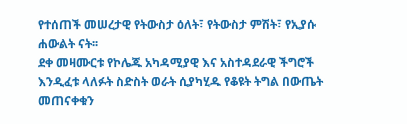የተሰጠች መሠረታዊ የትውስታ ዕለት፣ የትውስታ ምሽት፣ የኢያሱ ሐውልት ናት፡፡
ደቀ መዛሙርቱ የኮሌጁ አካዳሚያዊ እና አስተዳደራዊ ችግሮች እንዲፈቱ ላለፉት ስድስት ወራት ሲያካሂዱ የቆዩት ትግል በውጤት መጠናቀቁን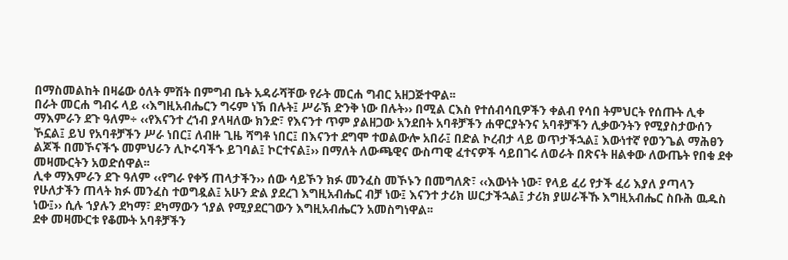በማስመልከት በዛሬው ዕለት ምሽት በምግብ ቤት አዳራሻቸው የራት መርሐ ግብር አዘጋጅተዋል፡፡
በራት መርሐ ግብሩ ላይ ‹‹እግዚአብሔርን ግሩም ነኽ በሉት፤ ሥራኽ ድንቅ ነው በሉት›› በሚል ርእስ የተሰብሳቢዎችን ቀልብ የሳበ ትምህርት የሰጡት ሊቀ ማእምራን ደጉ ዓለም÷ ‹‹የእናንተ ረኀብ ያላዛለው ክንድ፣ የእናንተ ጥም ያልዘጋው አንደበት አባቶቻችን ሐዋርያትንና አባቶቻችን ሊቃውንትን የሚያስታውሰን ኾኗል፤ ይህ የአባቶቻችን ሥራ ነበር፤ ለብዙ ጊዜ ሻግቶ ነበር፤ በእናንተ ደግሞ ተወልውሎ አበራ፤ በድል ኮረብታ ላይ ወጥታችኋል፤ እውነተኛ የወንጌል ማሕፀን ልጆች በመኾናችኁ መምህራን ሊኮሩባችኁ ይገባል፤ ኮርተናል፤›› በማለት ለውጫዊና ውስጣዊ ፈተናዎች ሳይበገሩ ለወራት በጽናት ዘልቀው ለውጤት የበቁ ደቀ መዛሙርትን አወድሰዋል፡፡
ሊቀ ማእምራን ደጉ ዓለም ‹‹የግራ የቀኝ ጠላታችን›› ሰው ሳይኾን ክፉ መንፈስ መኾኑን በመግለጽ፣ ‹‹እውነት ነው፣ የላይ ፈሪ የታች ፈሪ እያለ ያጣላን የሁለታችን ጠላት ክፉ መንፈስ ተወግዷል፤ አሁን ድል ያደረገ እግዚአብሔር ብቻ ነው፤ እናንተ ታሪክ ሠርታችኋል፤ ታሪክ ያሠራችኹ እግዚአብሔር ስቡሕ ዉዱስ ነው፤›› ሲሉ ኀያሉን ደካማ፣ ደካማውን ኀያል የሚያደርገውን እግዚአብሔርን አመስግነዋል፡፡
ደቀ መዛሙርቱ የቆሙት አባቶቻችን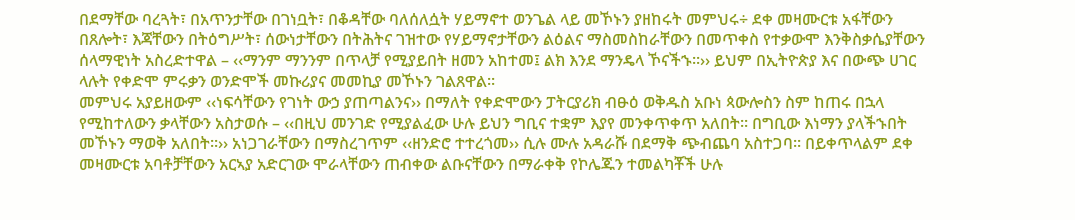በደማቸው ባረጓት፣ በአጥንታቸው በገነቧት፣ በቆዳቸው ባለሰለሷት ሃይማኖተ ወንጌል ላይ መኾኑን ያዘከሩት መምህሩ÷ ደቀ መዛሙርቱ አፋቸውን በጸሎት፣ እጃቸውን በትዕግሥት፣ ሰውነታቸውን በትሕትና ገዝተው የሃይማኖታቸውን ልዕልና ማስመስከራቸውን በመጥቀስ የተቃውሞ እንቅስቃሴያቸውን ሰላማዊነት አስረድተዋል – ‹‹ማንም ማንንም በጥላቻ የሚያይበት ዘመን አከተመ፤ ልክ እንደ ማንዴላ ኾናችኁ፡፡›› ይህም በኢትዮጵያ እና በውጭ ሀገር ላሉት የቀድሞ ምሩቃን ወንድሞች መኩሪያና መመኪያ መኾኑን ገልጸዋል፡፡
መምህሩ አያይዘውም ‹‹ነፍሳቸውን የገነት ውኃ ያጠጣልንና›› በማለት የቀድሞውን ፓትርያሪክ ብፁዕ ወቅዱስ አቡነ ጳውሎስን ስም ከጠሩ በኋላ የሚከተለውን ቃላቸውን አስታወሱ – ‹‹በዚህ መንገድ የሚያልፈው ሁሉ ይህን ግቢና ተቋም እያየ መንቀጥቀጥ አለበት፡፡ በግቢው እነማን ያላችኁበት መኾኑን ማወቅ አለበት፡፡›› አነጋገራቸውን በማስረገጥም ‹‹ዘንድሮ ተተረጎመ›› ሲሉ ሙሉ አዳራሹ በደማቅ ጭብጨባ አስተጋባ፡፡ በይቀጥላልም ደቀ መዛሙርቱ አባቶቻቸውን አርኣያ አድርገው ሞራላቸውን ጠብቀው ልቡናቸውን በማራቀቅ የኮሌጁን ተመልካቾች ሁሉ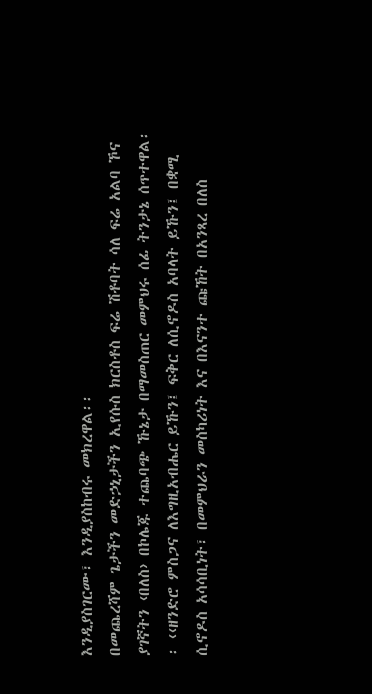እንዲያስገርሙ፣ እንዲያስከብሩ መክረዋል፡፡
በመጨረሻም ጌታችን መድኃኒታችን ኢየሱስ ክርስቶስ ፍሬ ሽቶባት ሳለ ፍሬ አልባ ኾና ያገኛትን ‹በለስ› በኮሌጁ ተጨባጭ ኹኔታ በማመስጠር መምህሩ ሰፊ ትንታኔ ሰጥተዋል፡፡ ‹‹ዘንድሮ ምስጋና ለእግዚአብሔር ይኹን፤ ፍቅር ለሲኖዶስ አባላት ይኹን፤ በቋሚ ሲኖዶስ አሳሳቢነት፣ በመምህራን መስካሪነት እና በእናንተ ጩኸት በአንጻረ በለስ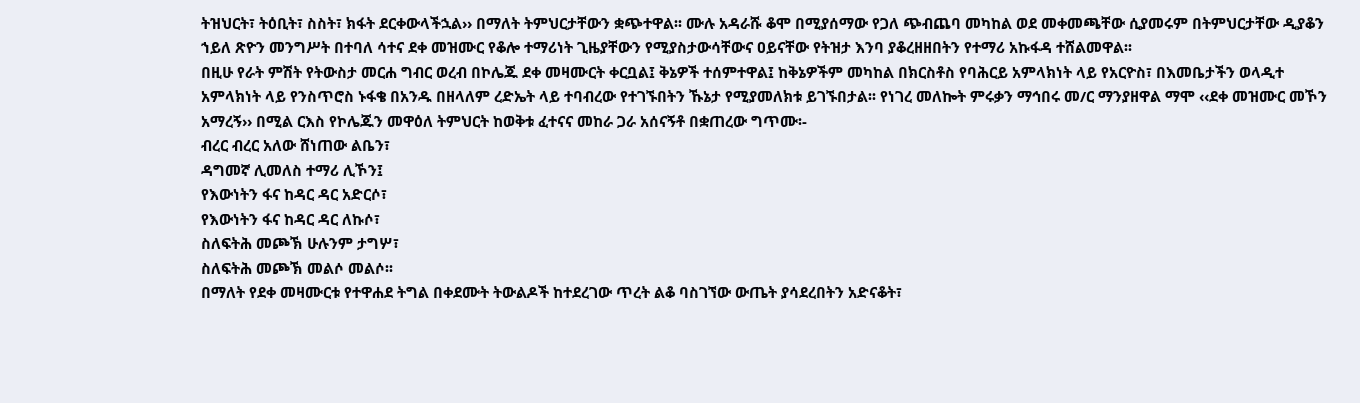ትዝህርት፣ ትዕቢት፣ ስስት፣ ክፋት ደርቀውላችኋል›› በማለት ትምህርታቸውን ቋጭተዋል፡፡ ሙሉ አዳራሹ ቆሞ በሚያሰማው የጋለ ጭብጨባ መካከል ወደ መቀመጫቸው ሲያመሩም በትምህርታቸው ዲያቆን ኀይለ ጽዮን መንግሥት በተባለ ሳተና ደቀ መዝሙር የቆሎ ተማሪነት ጊዜያቸውን የሚያስታውሳቸውና ዐይናቸው የትዝታ እንባ ያቆረዘዘበትን የተማሪ አኩፋዳ ተሸልመዋል፡፡
በዚሁ የራት ምሽት የትውስታ መርሐ ግብር ወረብ በኮሌጁ ደቀ መዛሙርት ቀርቧል፤ ቅኔዎች ተሰምተዋል፤ ከቅኔዎችም መካከል በክርስቶስ የባሕርይ አምላክነት ላይ የአርዮስ፣ በእመቤታችን ወላዲተ አምላክነት ላይ የንስጥሮስ ኑፋቄ በአንዱ በዘላለም ረድኤት ላይ ተባብረው የተገኙበትን ኹኔታ የሚያመለክቱ ይገኙበታል፡፡ የነገረ መለኰት ምሩቃን ማኅበሩ መ/ር ማንያዘዋል ማሞ ‹‹ደቀ መዝሙር መኾን አማረኝ›› በሚል ርእስ የኮሌጁን መዋዕለ ትምህርት ከወቅቱ ፈተናና መከራ ጋራ አሰናኝቶ በቋጠረው ግጥሙ፡-
ብረር ብረር አለው ሸነጠው ልቤን፣
ዳግመኛ ሊመለስ ተማሪ ሊኾን፤
የእውነትን ፋና ከዳር ዳር አድርሶ፣
የእውነትን ፋና ከዳር ዳር ለኩሶ፣
ስለፍትሕ መጮኽ ሁሉንም ታግሦ፣
ስለፍትሕ መጮኽ መልሶ መልሶ፡፡
በማለት የደቀ መዛሙርቱ የተዋሐደ ትግል በቀደሙት ትውልዶች ከተደረገው ጥረት ልቆ ባስገኘው ውጤት ያሳደረበትን አድናቆት፣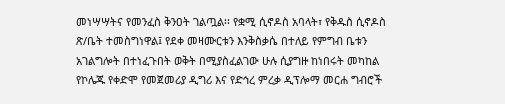መነሣሣትና የመንፈስ ቅንዐት ገልጧል፡፡ የቋሚ ሲኖዶስ አባላት፣ የቅዱስ ሲኖዶስ ጽ/ቤት ተመስግነዋል፤ የደቀ መዛሙርቱን እንቅስቃሴ በተለይ የምግብ ቤቱን አገልግሎት በተነፈጉበት ወቅት በሚያስፈልገው ሁሉ ሲያግዙ ከነበሩት መካከል የኮሌጁ የቀድሞ የመጀመሪያ ዲግሪ እና የድኅረ ምረቃ ዲፕሎማ መርሐ ግብሮች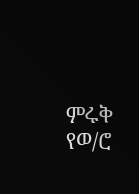ምሩቅ የወ/ሮ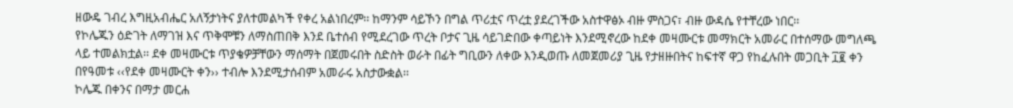ዘውዴ ገብረ እግዚአብሔር አለኝታነትና ያለተመልካች የቀረ አልነበረም፡፡ ከማንም ሳይኾን በግል ጥሪቷና ጥረቷ ያደረገችው አስተዋፅኦ ብዙ ምስጋና፣ ብዙ ውዳሴ የተቸረው ነበር፡፡
የኮሌጁን ዕድገት ለማገዝ እና ጥቅሞቹን ለማስጠበቅ እንደ ቤተሰብ የሚደረገው ጥረት ቦታና ጊዜ ሳይገድበው ቀጣይነት እንደሚኖረው ከደቀ መዛሙርቱ መማክርት አመራር በተሰማው መግለጫ ላይ ተመልክቷል፡፡ ደቀ መዛሙርቱ ጥያቄዎቻቸውን ማሰማት በጀመሩበት ስድስት ወራት በፊት ግቢውን ለቀው እንዲወጡ ለመጀመሪያ ጊዜ የታዘዙበትና ከፍተኛ ዋጋ የከፈሉበት መጋቢት ፲፪ ቀን በየዓመቱ ‹‹የደቀ መዛሙርት ቀን›› ተብሎ እንደሚታሰብም አመራሩ አስታውቋል፡፡
ኮሌጁ በቀንና በማታ መርሐ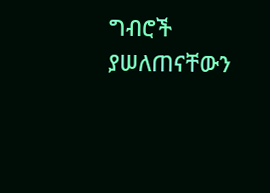ግብሮች ያሠለጠናቸውን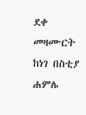ደቀ መዛሙርት ከነገ በስቲያ ሐምሌ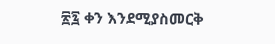፳፯ ቀን እንደሚያስመርቅ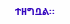ተዘግቧል፡፡